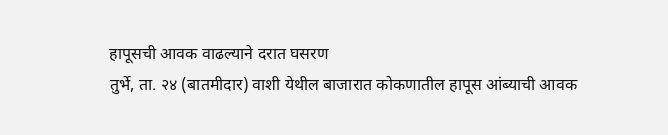हापूसची आवक वाढल्याने दरात घसरण
तुर्भे, ता. २४ (बातमीदार) वाशी येथील बाजारात कोकणातील हापूस आंब्याची आवक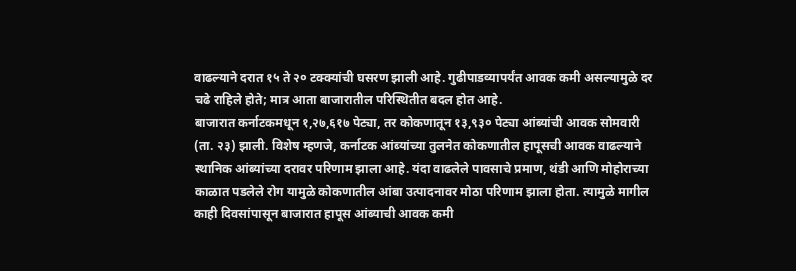वाढल्याने दरात १५ ते २० टक्क्यांची घसरण झाली आहे. गुढीपाडव्यापर्यंत आवक कमी असल्यामुळे दर चढे राहिले होते; मात्र आता बाजारातील परिस्थितीत बदल होत आहे.
बाजारात कर्नाटकमधून १,२७,६१७ पेट्या, तर कोकणातून १३,९३० पेट्या आंब्यांची आवक सोमवारी (ता. २३) झाली. विशेष म्हणजे, कर्नाटक आंब्यांच्या तुलनेत कोकणातील हापूसची आवक वाढल्याने स्थानिक आंब्यांच्या दरावर परिणाम झाला आहे. यंदा वाढलेले पावसाचे प्रमाण, थंडी आणि मोहोराच्या काळात पडलेले रोग यामुळे कोकणातील आंबा उत्पादनावर मोठा परिणाम झाला होता. त्यामुळे मागील काही दिवसांपासून बाजारात हापूस आंब्याची आवक कमी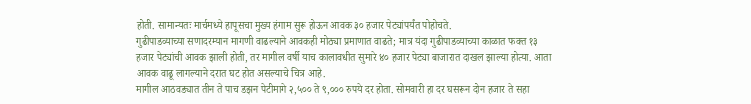होती. सामान्यतः मार्चमध्ये हापूसचा मुख्य हंगाम सुरू होऊन आवक ३० हजार पेट्यांपर्यंत पोहोचते.
गुढीपाडव्याच्या सणादरम्यान मागणी वाढल्याने आवकही मोठ्या प्रमाणात वाढते; मात्र यंदा गुढीपाडव्याच्या काळात फक्त १३ हजार पेट्यांची आवक झाली होती, तर मागील वर्षी याच कालावधीत सुमारे ४० हजार पेट्या बाजारात दाखल झाल्या होत्या. आता आवक वाढू लागल्याने दरात घट होत असल्याचे चित्र आहे.
मागील आठवड्यात तीन ते पाच डझन पेटीमागे २,५०० ते ९,००० रुपये दर होता. सोमवारी हा दर घसरून दोन हजार ते सहा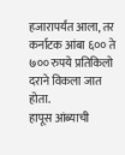हजारापर्यंत आला, तर कर्नाटक आंबा ६०० ते ७०० रुपये प्रतिकिलो दराने विकला जात होता.
हापूस आंब्याची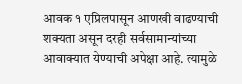आवक १ एप्रिलपासून आणखी वाढण्याची शक्यता असून दरही सर्वसामान्यांच्या आवाक्यात येण्याची अपेक्षा आहे. त्यामुळे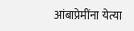आंबाप्रेमींना येत्या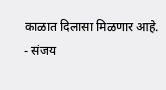काळात दिलासा मिळणार आहे.
- संजय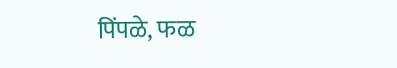पिंपळे, फळ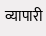व्यापारी